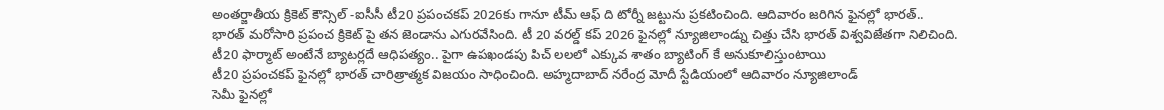అంతర్జాతీయ క్రికెట్ కౌన్సిల్ -ఐసీసీ టీ20 ప్రపంచకప్ 2026కు గానూ టీమ్ ఆఫ్ ది టోర్నీ జట్టును ప్రకటించింది. ఆదివారం జరిగిన ఫైనల్లో భారత్..
భారత్ మరోసారి ప్రపంచ క్రికెట్ పై తన జెండాను ఎగురవేసింది. టీ 20 వరల్డ్ కప్ 2026 ఫైనల్లో న్యూజిలాండ్ను చిత్తు చేసి భారత్ విశ్వవిజేతగా నిలిచింది.
టీ20 ఫార్మాట్ అంటేనే బ్యాటర్లదే ఆధిపత్యం.. పైగా ఉపఖండపు పిచ్ లలలో ఎక్కువ శాతం బ్యాటింగ్ కే అనుకూలిస్తుంటాయి
టీ20 ప్రపంచకప్ ఫైనల్లో భారత్ చారిత్రాత్మక విజయం సాధించింది. అహ్మదాబాద్ నరేంద్ర మోదీ స్టేడియంలో ఆదివారం న్యూజిలాండ్
సెమీ ఫైనల్లో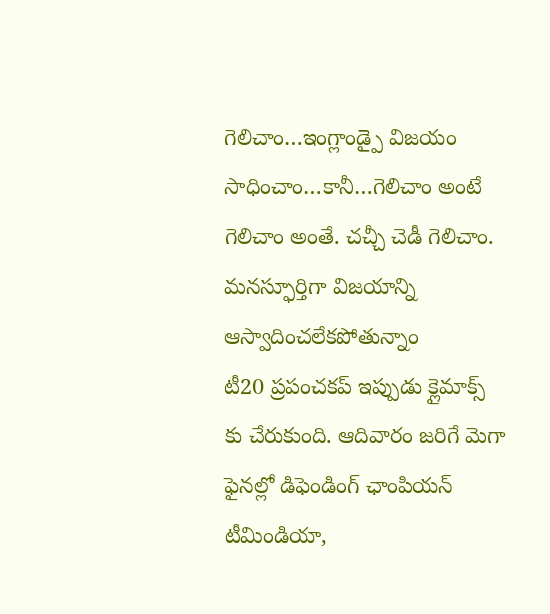గెలిచాం…ఇంగ్లాండ్పై విజయం సాధించాం…కానీ…గెలిచాం అంటే గెలిచాం అంతే. చచ్చీ చెడీ గెలిచాం. మనస్ఫూర్తిగా విజయాన్ని ఆస్వాదించలేకపోతున్నాం
టీ20 ప్రపంచకప్ ఇప్పుడు క్లైమాక్స్ కు చేరుకుంది. ఆదివారం జరిగే మెగా ఫైనల్లో డిఫెండింగ్ ఛాంపియన్ టీమిండియా,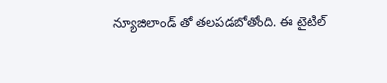న్యూజిలాండ్ తో తలపడబోతోంది. ఈ టైటిల్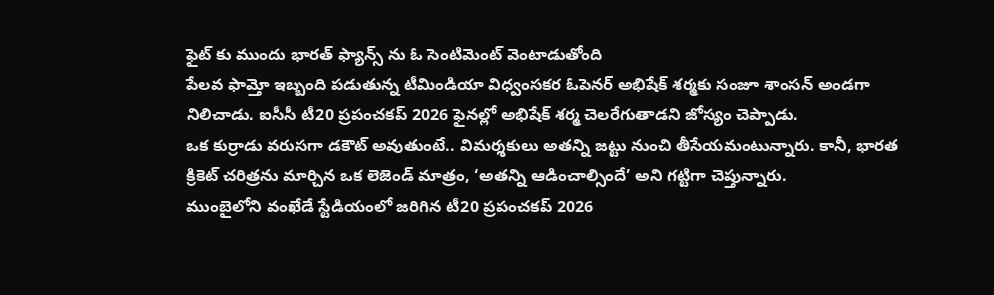ఫైట్ కు ముందు భారత్ ఫ్యాన్స్ ను ఓ సెంటిమెంట్ వెంటాడుతోంది
పేలవ ఫామ్తో ఇబ్బంది పడుతున్న టీమిండియా విధ్వంసకర ఓపెనర్ అభిషేక్ శర్మకు సంజూ శాంసన్ అండగా నిలిచాడు. ఐసీసీ టీ20 ప్రపంచకప్ 2026 ఫైనల్లో అభిషేక్ శర్మ చెలరేగుతాడని జోస్యం చెప్పాడు.
ఒక కుర్రాడు వరుసగా డకౌట్ అవుతుంటే.. విమర్శకులు అతన్ని జట్టు నుంచి తీసేయమంటున్నారు. కానీ, భారత క్రికెట్ చరిత్రను మార్చిన ఒక లెజెండ్ మాత్రం, ‘అతన్ని ఆడించాల్సిందే’ అని గట్టిగా చెప్తున్నారు.
ముంబైలోని వంఖేడే స్టేడియంలో జరిగిన టీ20 ప్రపంచకప్ 2026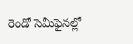రెండో సెమీఫైనల్లో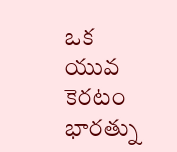ఒక యువ కెరటం భారత్ను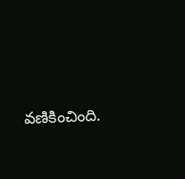వణికించింది.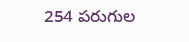254 పరుగుల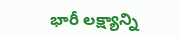భారీ లక్ష్యాన్ని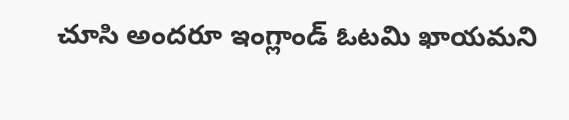చూసి అందరూ ఇంగ్లాండ్ ఓటమి ఖాయమని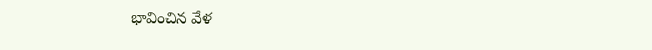భావించిన వేళ